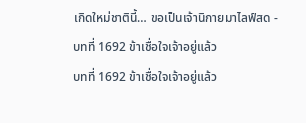เกิดใหม่ชาตินี้… ขอเป็นเจ้านิกายมาไลฟ์สด - บทที่ 1692 ข้าเชื่อใจเจ้าอยู่แล้ว
บทที่ 1692 ข้าเชื่อใจเจ้าอยู่แล้ว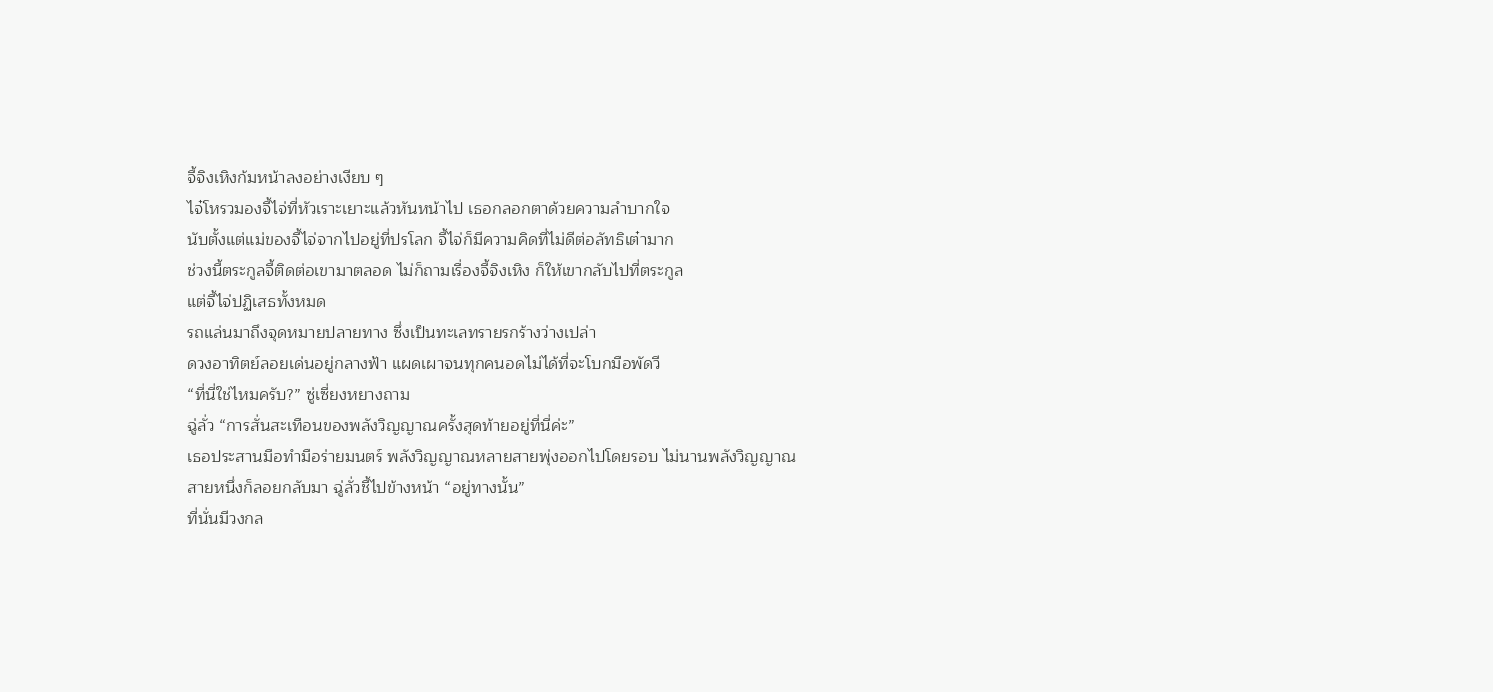จี้จิงเหิงก้มหน้าลงอย่างเงียบ ๆ
ไจ๋โหรวมองจี้ไจ่ที่หัวเราะเยาะแล้วหันหน้าไป เธอกลอกตาด้วยความลำบากใจ
นับตั้งแต่แม่ของจี้ไจ่จากไปอยู่ที่ปรโลก จี้ไจ่ก็มีความคิดที่ไม่ดีต่อลัทธิเต๋ามาก
ช่วงนี้ตระกูลจี้ติดต่อเขามาตลอด ไม่ก็ถามเรื่องจี้จิงเหิง ก็ให้เขากลับไปที่ตระกูล
แต่จี้ไจ่ปฏิเสธทั้งหมด
รถแล่นมาถึงจุดหมายปลายทาง ซึ่งเป็นทะเลทรายรกร้างว่างเปล่า
ดวงอาทิตย์ลอยเด่นอยู่กลางฟ้า แผดเผาจนทุกคนอดไม่ได้ที่จะโบกมือพัดวี
“ที่นี่ใช่ไหมครับ?” ซู่เซี่ยงหยางถาม
ฉู่ลั่ว “การสั่นสะเทือนของพลังวิญญาณครั้งสุดท้ายอยู่ที่นี่ค่ะ”
เธอประสานมือทำมือร่ายมนตร์ พลังวิญญาณหลายสายพุ่งออกไปโดยรอบ ไม่นานพลังวิญญาณสายหนึ่งก็ลอยกลับมา ฉู่ลั่วชี้ไปข้างหน้า “อยู่ทางนั้น”
ที่นั่นมีวงกล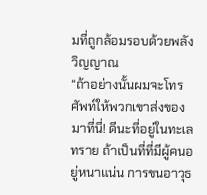มที่ถูกล้อมรอบด้วยพลังวิญญาณ
“ถ้าอย่างนั้นผมจะโทรศัพท์ให้พวกเขาส่งของมาที่นี่! ดีนะที่อยู่ในทะเลทราย ถ้าเป็นที่ที่มีผู้คนอยู่หนาแน่น การขนอาวุธ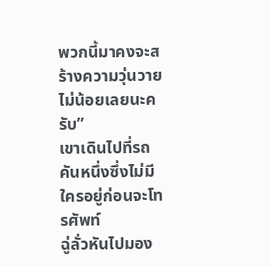พวกนี้มาคงจะสร้างความวุ่นวายไม่น้อยเลยนะครับ”
เขาเดินไปที่รถคันหนึ่งซึ่งไม่มีใครอยู่ก่อนจะโทรศัพท์
ฉู่ลั่วหันไปมอง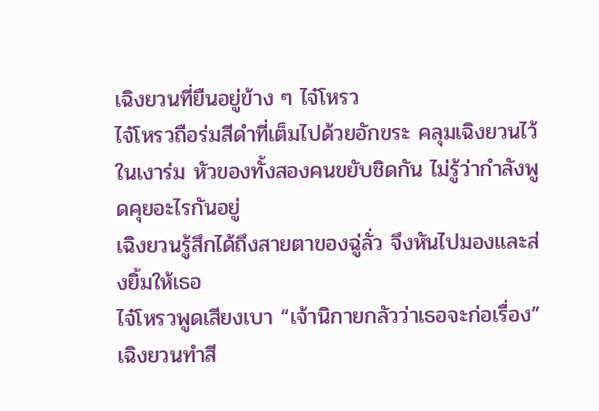เฉิงยวนที่ยืนอยู่ข้าง ๆ ไจ๋โหรว
ไจ๋โหรวถือร่มสีดำที่เต็มไปด้วยอักขระ คลุมเฉิงยวนไว้ในเงาร่ม หัวของทั้งสองคนขยับชิดกัน ไม่รู้ว่ากำลังพูดคุยอะไรกันอยู่
เฉิงยวนรู้สึกได้ถึงสายตาของฉู่ลั่ว จึงหันไปมองและส่งยิ้มให้เธอ
ไจ๋โหรวพูดเสียงเบา “เจ้านิกายกลัวว่าเธอจะก่อเรื่อง”
เฉิงยวนทำสี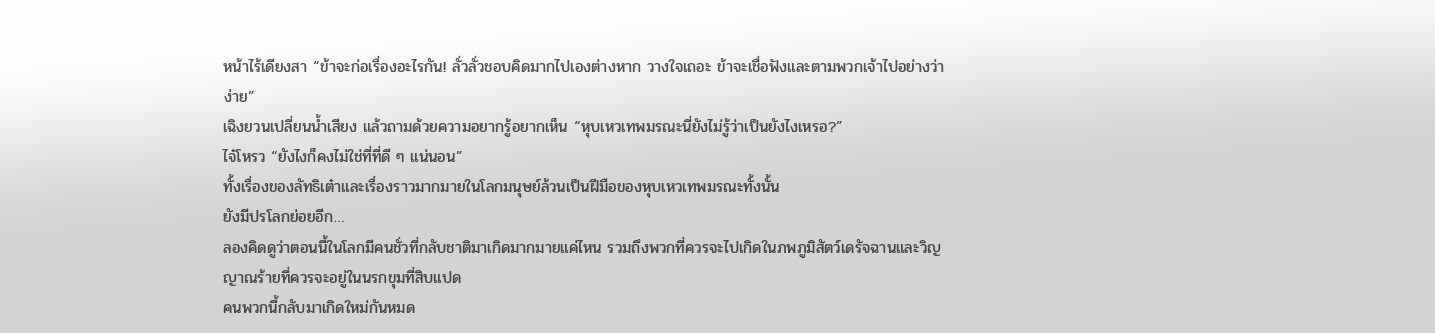หน้าไร้เดียงสา “ข้าจะก่อเรื่องอะไรกัน! ลั่วลั่วชอบคิดมากไปเองต่างหาก วางใจเถอะ ข้าจะเชื่อฟังและตามพวกเจ้าไปอย่างว่าง่าย”
เฉิงยวนเปลี่ยนน้ำเสียง แล้วถามด้วยความอยากรู้อยากเห็น “หุบเหวเทพมรณะนี่ยังไม่รู้ว่าเป็นยังไงเหรอ?”
ไจ๋โหรว “ยังไงก็คงไม่ใช่ที่ที่ดี ๆ แน่นอน”
ทั้งเรื่องของลัทธิเต๋าและเรื่องราวมากมายในโลกมนุษย์ล้วนเป็นฝีมือของหุบเหวเทพมรณะทั้งนั้น
ยังมีปรโลกย่อยอีก…
ลองคิดดูว่าตอนนี้ในโลกมีคนชั่วที่กลับชาติมาเกิดมากมายแค่ไหน รวมถึงพวกที่ควรจะไปเกิดในภพภูมิสัตว์เดรัจฉานและวิญญาณร้ายที่ควรจะอยู่ในนรกขุมที่สิบแปด
คนพวกนี้กลับมาเกิดใหม่กันหมด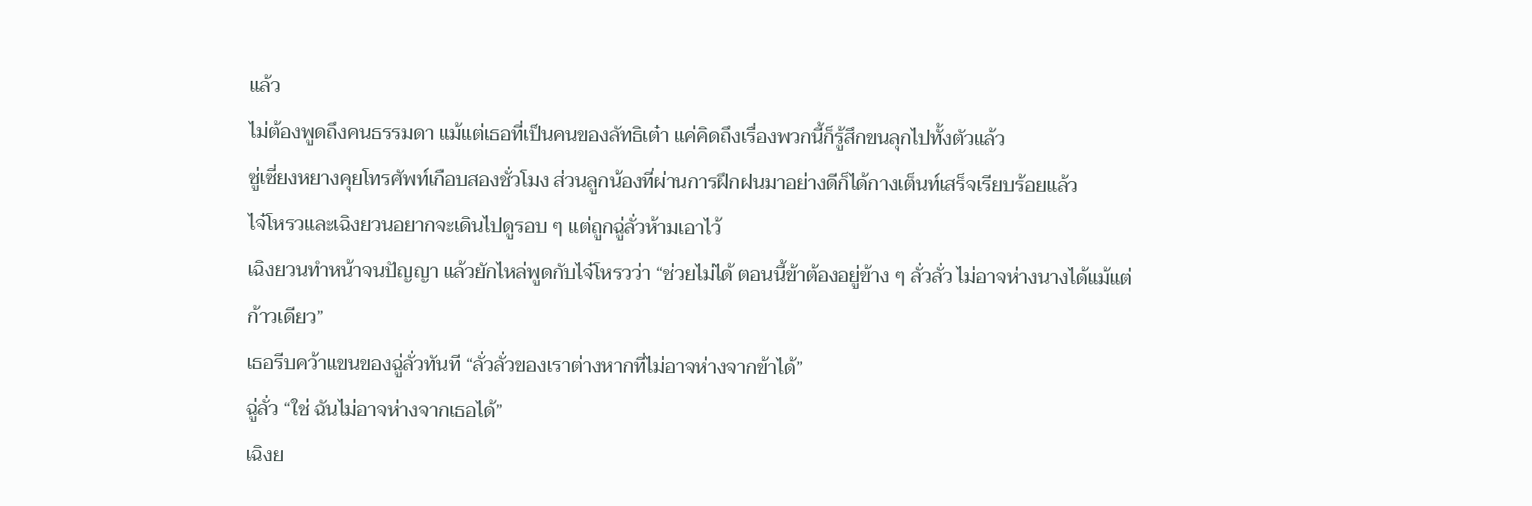แล้ว
ไม่ต้องพูดถึงคนธรรมดา แม้แต่เธอที่เป็นคนของลัทธิเต๋า แค่คิดถึงเรื่องพวกนี้ก็รู้สึกขนลุกไปทั้งตัวแล้ว
ซู่เซี่ยงหยางคุยโทรศัพท์เกือบสองชั่วโมง ส่วนลูกน้องที่ผ่านการฝึกฝนมาอย่างดีก็ได้กางเต็นท์เสร็จเรียบร้อยแล้ว
ไจ๋โหรวและเฉิงยวนอยากจะเดินไปดูรอบ ๆ แต่ถูกฉู่ลั่วห้ามเอาไว้
เฉิงยวนทำหน้าจนปัญญา แล้วยักไหล่พูดกับไจ๋โหรวว่า “ช่วยไม่ได้ ตอนนี้ข้าต้องอยู่ข้าง ๆ ลั่วลั่ว ไม่อาจห่างนางได้แม้แต่ก้าวเดียว”
เธอรีบคว้าแขนของฉู่ลั่วทันที “ลั่วลั่วของเราต่างหากที่ไม่อาจห่างจากข้าได้”
ฉู่ลั่ว “ใช่ ฉันไม่อาจห่างจากเธอได้”
เฉิงย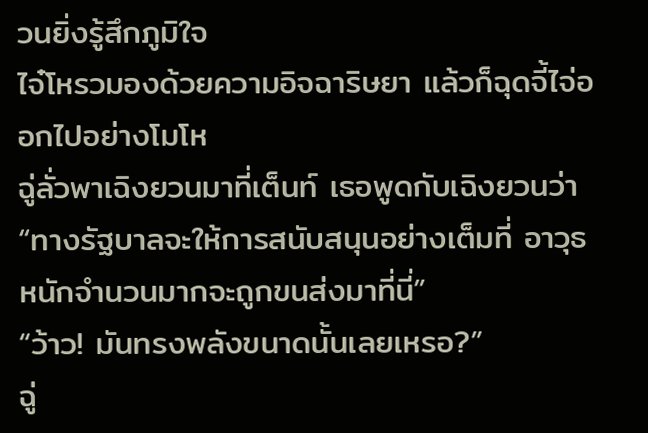วนยิ่งรู้สึกภูมิใจ
ไจ๋โหรวมองด้วยความอิจฉาริษยา แล้วก็ฉุดจี้ไจ่ออกไปอย่างโมโห
ฉู่ลั่วพาเฉิงยวนมาที่เต็นท์ เธอพูดกับเฉิงยวนว่า “ทางรัฐบาลจะให้การสนับสนุนอย่างเต็มที่ อาวุธหนักจำนวนมากจะถูกขนส่งมาที่นี่”
“ว้าว! มันทรงพลังขนาดนั้นเลยเหรอ?”
ฉู่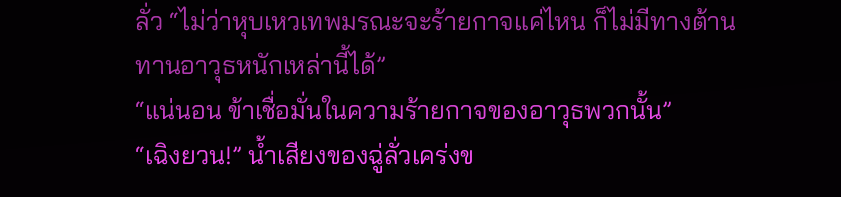ลั่ว “ไม่ว่าหุบเหวเทพมรณะจะร้ายกาจแค่ไหน ก็ไม่มีทางต้านทานอาวุธหนักเหล่านี้ได้”
“แน่นอน ข้าเชื่อมั่นในความร้ายกาจของอาวุธพวกนั้น”
“เฉิงยวน!” น้ำเสียงของฉู่ลั่วเคร่งข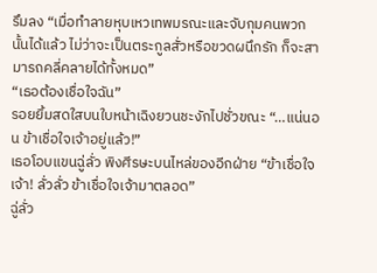รึมลง “เมื่อทำลายหุบเหวเทพมรณะและจับกุมคนพวกนั้นได้แล้ว ไม่ว่าจะเป็นตระกูลสั่วหรือขวดผนึกรัก ก็จะสามารถคลี่คลายได้ทั้งหมด”
“เธอต้องเชื่อใจฉัน”
รอยยิ้มสดใสบนใบหน้าเฉิงยวนชะงักไปชั่วขณะ “…แน่นอน ข้าเชื่อใจเจ้าอยู่แล้ว!”
เธอโอบแขนฉู่ลั่ว พิงศีรษะบนไหล่ของอีกฝ่าย “ข้าเชื่อใจเจ้า! ลั่วลั่ว ข้าเชื่อใจเจ้ามาตลอด”
ฉู่ลั่ว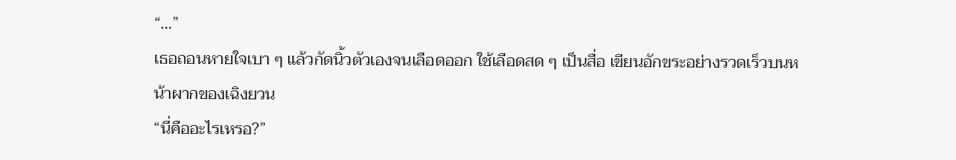“…”
เธอถอนหายใจเบา ๆ แล้วกัดนิ้วตัวเองจนเลือดออก ใช้เลือดสด ๆ เป็นสื่อ เขียนอักขระอย่างรวดเร็วบนหน้าผากของเฉิงยวน
“นี่คืออะไรเหรอ?”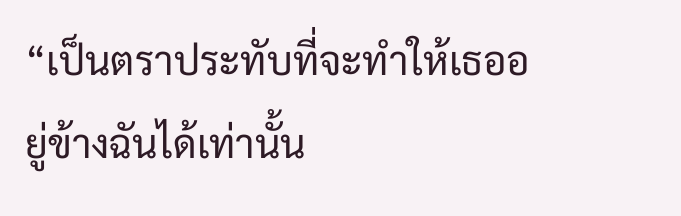“เป็นตราประทับที่จะทำให้เธออยู่ข้างฉันได้เท่านั้น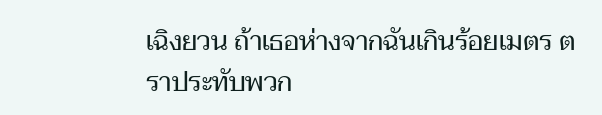เฉิงยวน ถ้าเธอห่างจากฉันเกินร้อยเมตร ตราประทับพวก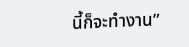นี้ก็จะทำงาน”